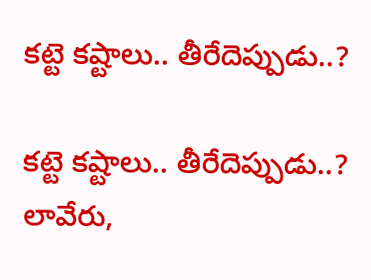కట్టె కష్టాలు.. తీరేదెప్పుడు..?

కట్టె కష్టాలు.. తీరేదెప్పుడు..?
లావేరు,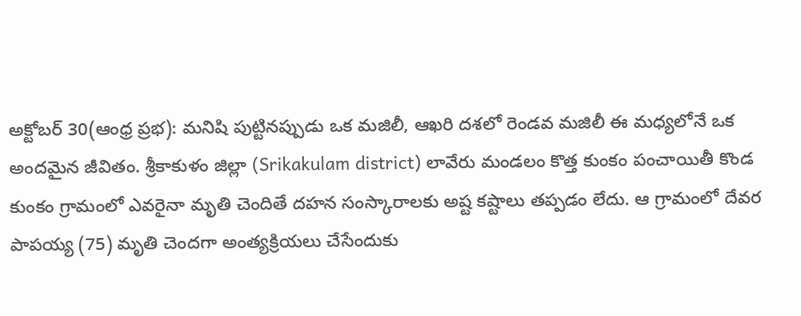అక్టోబర్ 30(ఆంధ్ర ప్రభ): మనిషి పుట్టినప్పుడు ఒక మజిలీ, ఆఖరి దశలో రెండవ మజిలీ ఈ మధ్యలోనే ఒక అందమైన జీవితం. శ్రీకాకుళం జిల్లా (Srikakulam district) లావేరు మండలం కొత్త కుంకం పంచాయితీ కొండ కుంకం గ్రామంలో ఎవరైనా మృతి చెందితే దహన సంస్కారాలకు అష్ట కష్టాలు తప్పడం లేదు. ఆ గ్రామంలో దేవర పాపయ్య (75) మృతి చెందగా అంత్యక్రియలు చేసేందుకు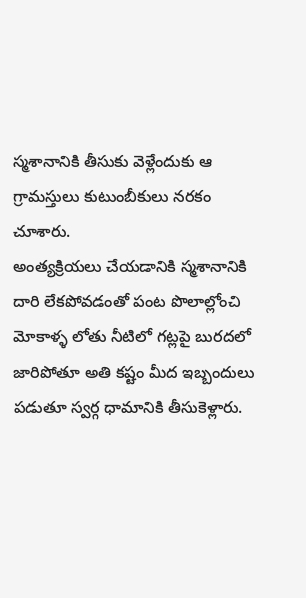స్మశానానికి తీసుకు వెళ్లేందుకు ఆ గ్రామస్తులు కుటుంబీకులు నరకం చూశారు.
అంత్యక్రియలు చేయడానికి స్మశానానికి దారి లేకపోవడంతో పంట పొలాల్లోంచి మోకాళ్ళ లోతు నీటిలో గట్లపై బురదలో జారిపోతూ అతి కష్టం మీద ఇబ్బందులు పడుతూ స్వర్గ ధామానికి తీసుకెళ్లారు.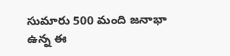సుమారు 500 మంది జనాభా ఉన్న ఈ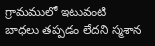గ్రామములో ఇటువంటి బాధలు తప్పడం లేదని స్మశాన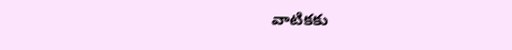వాటికకు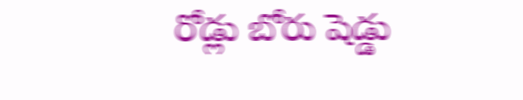రోడ్లు బోరు షెడ్డు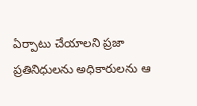ఏర్పాటు చేయాలని ప్రజా ప్రతినిధులను అధికారులను ఆ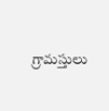గ్రామస్తులు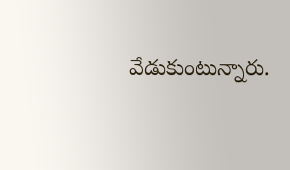వేడుకుంటున్నారు.